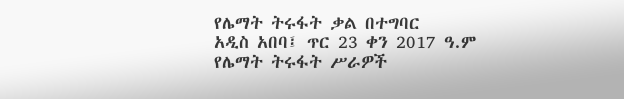የሌማት ትሩፋት ቃል በተግባር
አዲስ አበባ፤ ጥር 23 ቀን 2017 ዓ.ም
የሌማት ትሩፋት ሥራዎች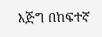እጅግ በከፍተኛ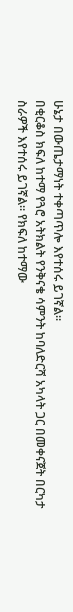ሁኔታ በውጤታማነት ተቀጣጥሎ እየተሰሩ ይገኛል፡፡
በቂርቆስ ክፍለ ከተማ የጓሮ አትክልት የንቅናቄ ሳምንት ከባለድርሻ አካላት ጋር በመቀናጀት በርካታ ስራዎች እየተሰሩ ይገኛል። የክፍለ ከተማው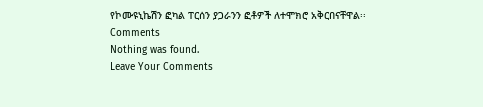የኮሙዩኒኬሽን ፎካል ፐርሰን ያጋራንን ፎቶዎች ለተሞክሮ አቅርበናቸዋል፡፡
Comments
Nothing was found.
Leave Your Comments